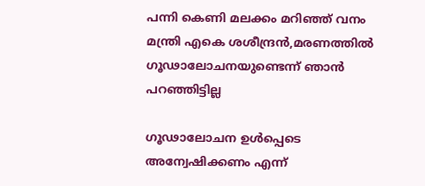പന്നി കെണി മലക്കം മറിഞ്ഞ് വനം മന്ത്രി എകെ ശശീന്ദ്രന്‍,മരണത്തില്‍ ഗൂഢാലോചനയുണ്ടെന്ന് ഞാന്‍ പറഞ്ഞിട്ടില്ല

ഗൂഢാലോചന ഉൾപ്പെടെ അന്വേഷിക്കണം എന്ന്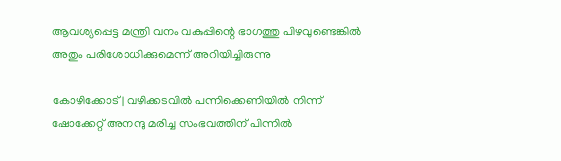ആവശ്യപ്പെട്ട മന്ത്രി വനം വകുപ്പിന്റെ ഭാഗത്തു പിഴവുണ്ടെങ്കിൽ അതും പരിശോധിക്കുമെന്ന് അറിയിച്ചിരുന്നു

കോഴിക്കോട്| വഴിക്കടവില്‍ പന്നിക്കെണിയില്‍ നിന്ന് ഷോക്കേറ്റ് അനന്ദു മരിച്ച സംഭവത്തിന് പിന്നില്‍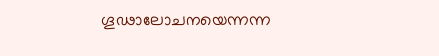ഗൂഢാലോചനയെന്നന്ന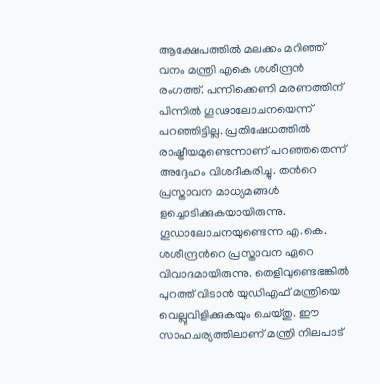ആക്ഷേപത്തില്‍ മലക്കം മറിഞ്ഞ് വനം മന്ത്രി എകെ ശശീന്ദ്രന്‍ രംഗത്ത്. പന്നിക്കെണി മരണത്തിന് പിന്നില്‍ ഗൂഢാലോചനയെന്ന് പറഞ്ഞിട്ടില്ല. പ്രതിഷേധത്തിൽ രാഷ്ട്രീയമുണ്ടെന്നാണ് പറഞ്ഞതെന്ന് അദ്ദേഹം വിശദീകരിച്ചു. തന്‍റെ പ്രസ്താവന മാധ്യമങ്ങള്‍ ളച്ചൊടിക്കുകയായിരുന്നു. ഗൂഡാലോചനയുണ്ടെന്ന എ.കെ. ശശീന്ദ്രന്‍റെ പ്രസ്താവന ഏറെ വിവാദമായിരുന്നു. തെളിവുണ്ടെഭങ്കില്‍ പുറത്ത് വിടാന്‍ യുഡിഎഫ് മന്ത്രിയെ വെല്ലുവിളിക്കുകയും ചെയ്തു. ഈ സാഹചര്യത്തിലാണ് മന്ത്രി നിലപാട്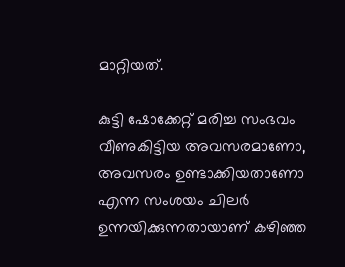മാറ്റിയത്.

കുട്ടി ഷോക്കേറ്റ് മരിച്ച സംഭവം വീണുകിട്ടിയ അവസരമാണോ, അവസരം ഉണ്ടാക്കിയതാണോ എന്ന സംശയം ചിലർ ഉന്നയിക്കുന്നതായാണ് കഴിഞ്ഞ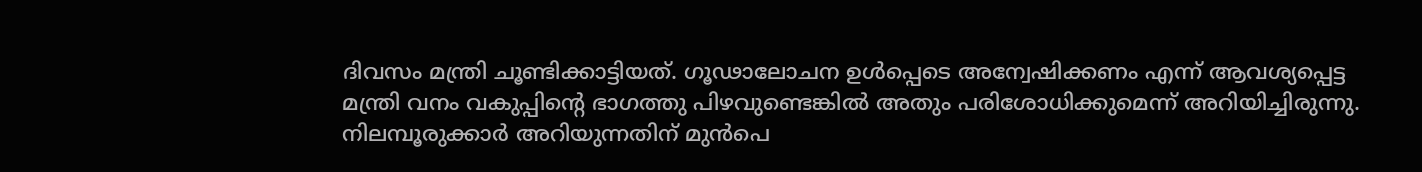ദിവസം മന്ത്രി ചൂണ്ടിക്കാട്ടിയത്. ഗൂഢാലോചന ഉൾപ്പെടെ അന്വേഷിക്കണം എന്ന് ആവശ്യപ്പെട്ട മന്ത്രി വനം വകുപ്പിന്റെ ഭാഗത്തു പിഴവുണ്ടെങ്കിൽ അതും പരിശോധിക്കുമെന്ന് അറിയിച്ചിരുന്നു. നിലമ്പൂരുക്കാർ അറിയുന്നതിന് മുൻപെ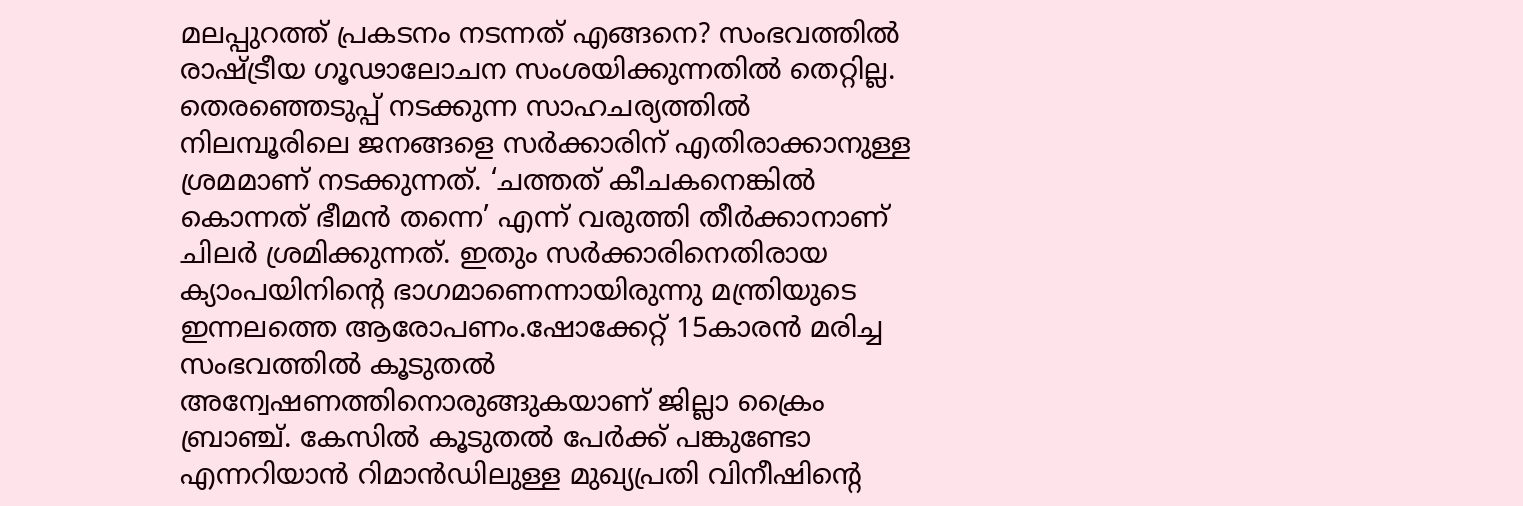മലപ്പുറത്ത് പ്രകടനം നടന്നത് എങ്ങനെ? സംഭവത്തില്‍ രാഷ്ട്രീയ ഗൂഢാലോചന സംശയിക്കുന്നതിൽ തെറ്റില്ല. തെരഞ്ഞെടുപ്പ് നടക്കുന്ന സാഹചര്യത്തിൽ നിലമ്പൂരിലെ ജനങ്ങളെ സർക്കാരിന് എതിരാക്കാനുള്ള ശ്രമമാണ് നടക്കുന്നത്. ‘ചത്തത് കീചകനെങ്കിൽ കൊന്നത് ഭീമൻ തന്നെ’ എന്ന് വരുത്തി തീർക്കാനാണ് ചിലർ ശ്രമിക്കുന്നത്. ഇതും സർക്കാരിനെതിരായ ക്യാംപയിനിന്റെ ഭാഗമാണെന്നായിരുന്നു മന്ത്രിയുടെ ഇന്നലത്തെ ആരോപണം.ഷോക്കേറ്റ് 15കാരൻ മരിച്ച സംഭവത്തിൽ കൂടുതൽ അന്വേഷണത്തിനൊരുങ്ങുകയാണ് ജില്ലാ ക്രൈം ബ്രാഞ്ച്. കേസിൽ കൂടുതൽ പേർക്ക് പങ്കുണ്ടോ എന്നറിയാൻ റിമാൻഡിലുള്ള മുഖ്യപ്രതി വിനീഷിന്‍റെ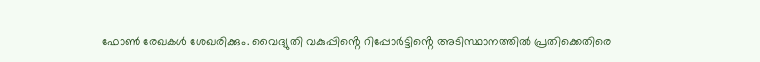ഫോണ്‍ രേഖകള്‍ ശേഖരിക്കും. വൈദ്യുതി വകുപ്പിൻ്റെ റിപ്പോർട്ടിൻ്റെ അടിസ്ഥാനത്തില്‍ പ്രതിക്കെതിരെ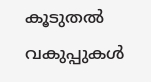കൂടുതൽ വകുപ്പുകൾ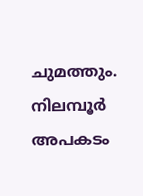ചുമത്തും. നിലമ്പൂർ അപകടം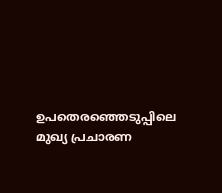ഉപതെരഞ്ഞെടുപ്പിലെ മുഖ്യ പ്രചാരണ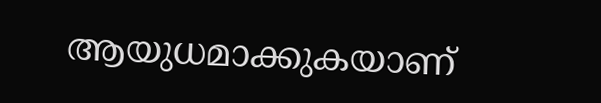ആയുധമാക്കുകയാണ്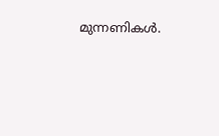മുന്നണികൾ.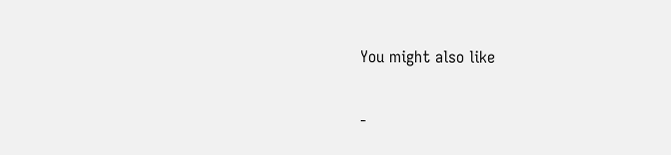You might also like

-